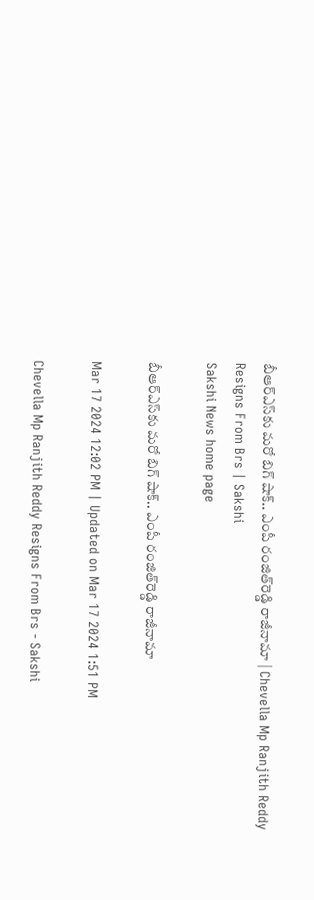బీఆర్‌ఎస్‌కు మరో బిగ్‌ షాక్‌.. ఎంపీ రంజిత్‌రెడ్డి రాజీనామా | Chevella Mp Ranjith Reddy Resigns From Brs | Sakshi
Sakshi News home page

బీఆర్‌ఎస్‌కు మరో బిగ్‌ షాక్‌.. ఎంపీ రంజిత్‌రెడ్డి రాజీనామా

Mar 17 2024 12:02 PM | Updated on Mar 17 2024 1:51 PM

Chevella Mp Ranjith Reddy Resigns From Brs - Sakshi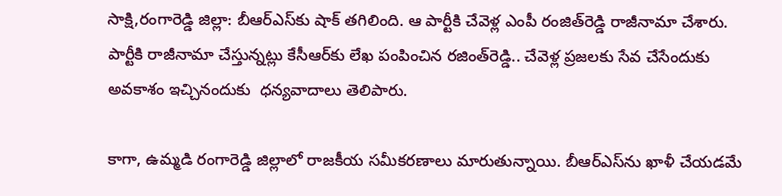సాక్షి,రంగారెడ్డి జిల్లా: బీఆర్‌ఎస్‌కు షాక్‌ తగిలింది. ఆ పార్టీకి చేవెళ్ల ఎంపీ రంజిత్‌రెడ్డి రాజీనామా చేశారు. పార్టీకి రాజీనామా చేస్తున్నట్లు కేసీఆర్‌కు లేఖ పంపించిన రజింత్‌రెడ్డి.. చేవెళ్ల ప్రజలకు సేవ చేసేందుకు అవకాశం ఇచ్చినందుకు  ధన్యవాదాలు తెలిపారు.

కాగా, ఉమ్మడి రంగారెడ్డి జిల్లాలో రాజకీయ సమీకరణాలు మారుతున్నాయి. బీఆర్‌ఎస్‌ను ఖాళీ చేయడమే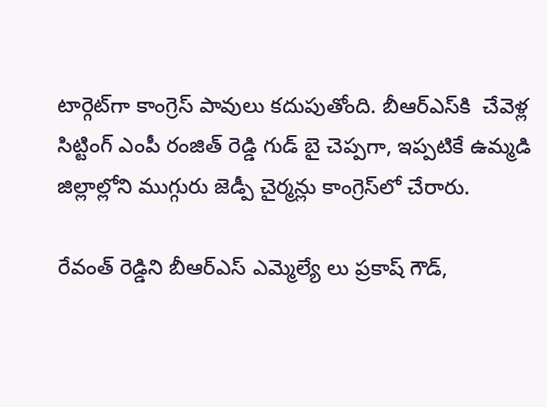టార్గెట్‌గా కాంగ్రెస్‌ పావులు కదుపుతోంది. బీఆర్‌ఎస్‌కి  చేవెళ్ల సిట్టింగ్ ఎంపీ రంజిత్ రెడ్డి గుడ్ బై చెప్పగా, ఇప్పటికే ఉమ్మడి జిల్లాల్లోని ముగ్గురు జెడ్పీ చైర్మన్లు కాంగ్రెస్‌లో చేరారు.

రేవంత్ రెడ్డిని బీఆర్‌ఎస్‌ ఎమ్మెల్యే లు ప్రకాష్ గౌడ్,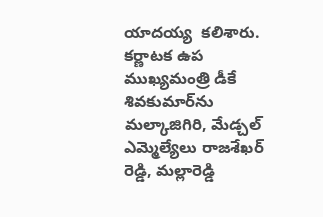యాదయ్య  కలిశారు. కర్ణాటక ఉప ముఖ్యమంత్రి డీకే శివకుమార్‌ను మల్కాజిగిరి, మేడ్చల్ ఎమ్మెల్యేలు రాజశేఖర్ రెడ్డి, మల్లారెడ్డి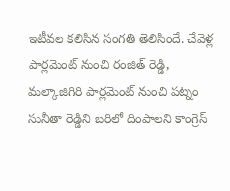ఇటీవల కలిసిన సంగతి తెలిసిందే. చేవెళ్ల పార్లమెంట్ నుంచి రంజిత్ రెడ్డి, మల్కాజిగిరి పార్లమెంట్ నుంచి పట్నం సునీతా రెడ్డిని బరిలో దింపాలని కాంగ్రెస్‌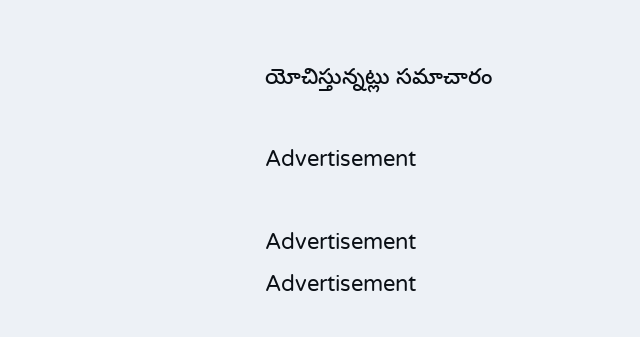యోచిస్తున్నట్లు సమాచారం

Advertisement

Advertisement
Advertisement